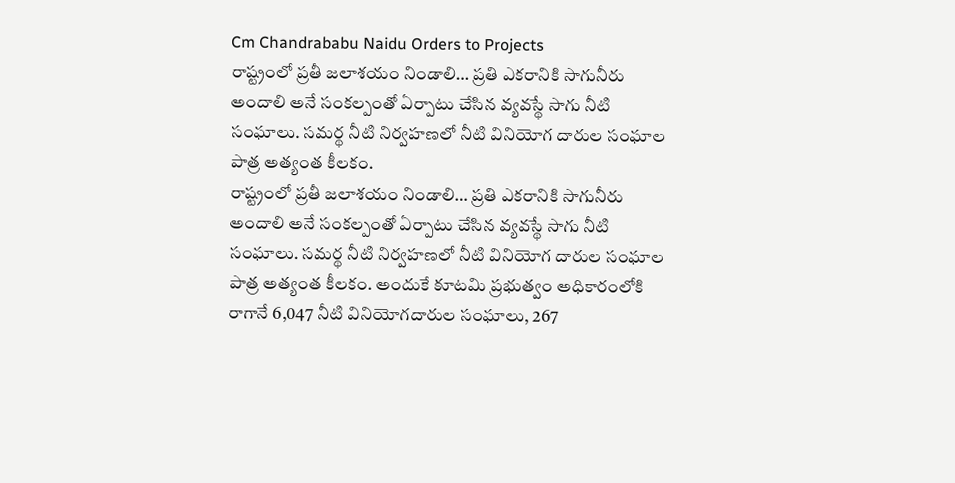Cm Chandrababu Naidu Orders to Projects
రాష్ట్రంలో ప్రతీ జలాశయం నిండాలి… ప్రతి ఎకరానికి సాగునీరు అందాలి అనే సంకల్పంతో ఏర్పాటు చేసిన వ్యవస్థే సాగు నీటి సంఘాలు. సమర్థ నీటి నిర్వహణలో నీటి వినియోగ దారుల సంఘాల పాత్ర అత్యంత కీలకం.
రాష్ట్రంలో ప్రతీ జలాశయం నిండాలి… ప్రతి ఎకరానికి సాగునీరు అందాలి అనే సంకల్పంతో ఏర్పాటు చేసిన వ్యవస్థే సాగు నీటి సంఘాలు. సమర్థ నీటి నిర్వహణలో నీటి వినియోగ దారుల సంఘాల పాత్ర అత్యంత కీలకం. అందుకే కూటమి ప్రభుత్వం అధికారంలోకి రాగానే 6,047 నీటి వినియోగదారుల సంఘాలు, 267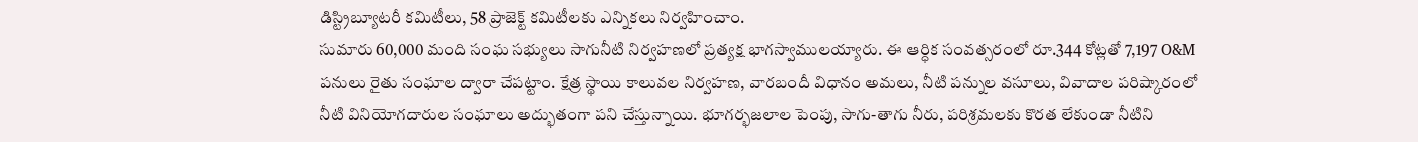డిస్ట్రిబ్యూటరీ కమిటీలు, 58 ప్రాజెక్ట్ కమిటీలకు ఎన్నికలు నిర్వహించాం.
సుమారు 60,000 మంది సంఘ సభ్యులు సాగునీటి నిర్వహణలో ప్రత్యక్ష భాగస్వాములయ్యారు. ఈ ఆర్ధిక సంవత్సరంలో రూ.344 కోట్లతో 7,197 O&M పనులు రైతు సంఘాల ద్వారా చేపట్టాం. క్షేత్ర స్థాయి కాలువల నిర్వహణ, వారబందీ విధానం అమలు, నీటి పన్నుల వసూలు, వివాదాల పరిష్కారంలో నీటి వినియోగదారుల సంఘాలు అద్భుతంగా పని చేస్తున్నాయి. భూగర్భజలాల పెంపు, సాగు-తాగు నీరు, పరిశ్రమలకు కొరత లేకుండా నీటిని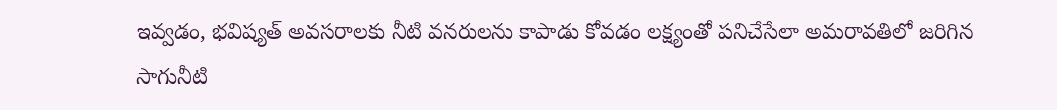ఇవ్వడం, భవిష్యత్ అవసరాలకు నీటి వనరులను కాపాడు కోవడం లక్ష్యంతో పనిచేసేలా అమరావతిలో జరిగిన సాగునీటి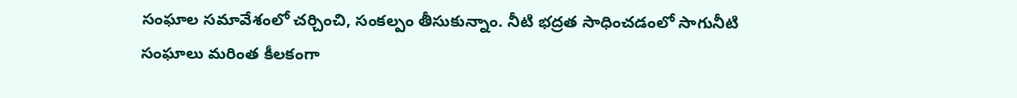సంఘాల సమావేశంలో చర్చించి, సంకల్పం తీసుకున్నాం. నీటి భద్రత సాధించడంలో సాగునీటి సంఘాలు మరింత కీలకంగా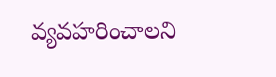వ్యవహరించాలని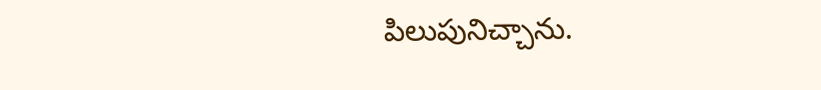పిలుపునిచ్చాను.